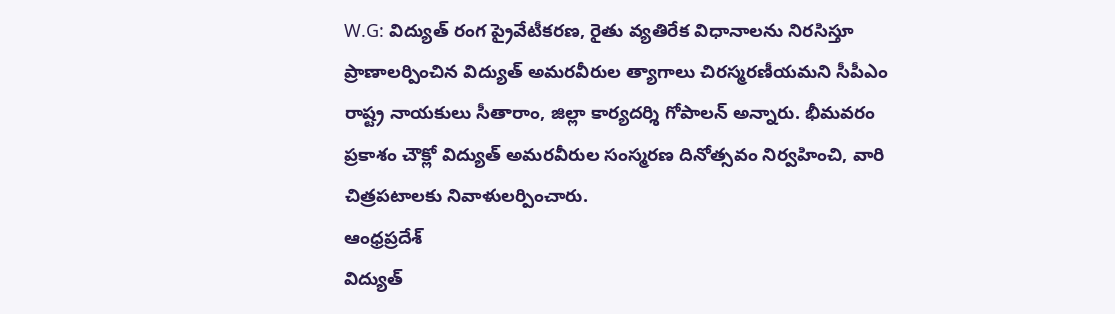W.G: విద్యుత్ రంగ ప్రైవేటీకరణ, రైతు వ్యతిరేక విధానాలను నిరసిస్తూ ప్రాణాలర్పించిన విద్యుత్ అమరవీరుల త్యాగాలు చిరస్మరణీయమని సీపీఎం రాష్ట్ర నాయకులు సీతారాం, జిల్లా కార్యదర్శి గోపాలన్ అన్నారు. భీమవరం ప్రకాశం చౌక్లో విద్యుత్ అమరవీరుల సంస్మరణ దినోత్సవం నిర్వహించి, వారి చిత్రపటాలకు నివాళులర్పించారు.
ఆంధ్రప్రదేశ్
విద్యుత్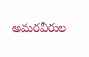అమరవీరుల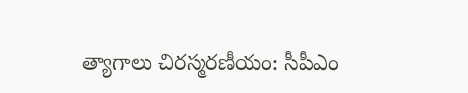త్యాగాలు చిరస్మరణీయం: సీపీఎం